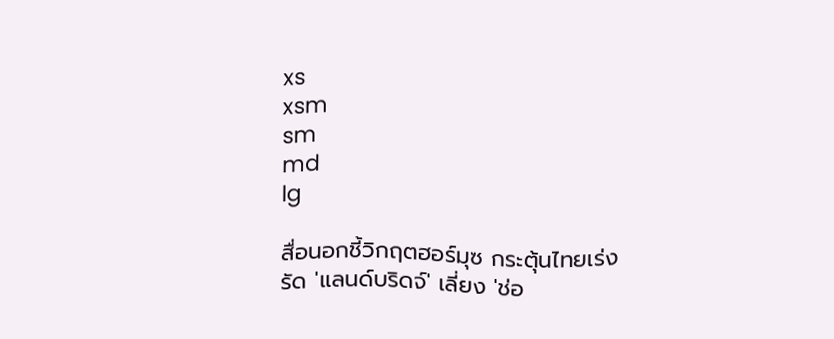xs
xsm
sm
md
lg

สื่อนอกชี้วิกฤตฮอร์มุซ กระตุ้นไทยเร่งรัด 'แลนด์บริดจ์' เลี่ยง 'ช่อ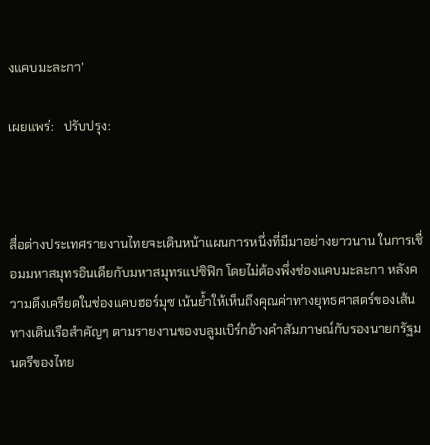งแคบมะละกา'

เผยแพร่:   ปรับปรุง:



สื่อต่างประเทศรายงานไทยจะเดินหน้าแผนการหนึ่งที่มีมาอย่างยาวนาน ในการเชื่อมมหาสมุทรอินเดียกับมหาสมุทรแปซิฟิก โดยไม่ต้องพึ่งช่องแคบมะละกา หลังความตึงเครียดในช่องแคบฮอร์มุซ เน้นย้ำให้เห็นถึงคุณค่าทางยุทธศาสตร์ของเส้นทางเดินเรือสำคัญๆ ตามรายงานของบลูมเบิร์กอ้างคำสัมภาษณ์กับรองนายกรัฐมนตรีของไทย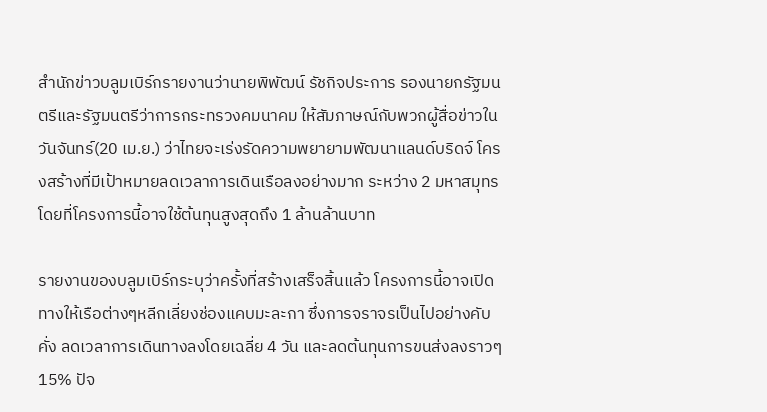สำนักข่าวบลูมเบิร์กรายงานว่านายพิพัฒน์ รัชกิจประการ รองนายกรัฐมนตรีและรัฐมนตรีว่าการกระทรวงคมนาคม ให้สัมภาษณ์กับพวกผู้สื่อข่าวในวันจันทร์(20 เม.ย.) ว่าไทยจะเร่งรัดความพยายามพัฒนาแลนด์บริดจ์ โครงสร้างที่มีเป้าหมายลดเวลาการเดินเรือลงอย่างมาก ระหว่าง 2 มหาสมุทร โดยที่โครงการนี้อาจใช้ต้นทุนสูงสุดถึง 1 ล้านล้านบาท

รายงานของบลูมเบิร์กระบุว่าครั้งที่สร้างเสร็จสิ้นแล้ว โครงการนี้อาจเปิดทางให้เรือต่างๆหลีกเลี่ยงช่องแคบมะละกา ซึ่งการจราจรเป็นไปอย่างคับคั่ง ลดเวลาการเดินทางลงโดยเฉลี่ย 4 วัน และลดต้นทุนการขนส่งลงราวๆ 15% ปัจ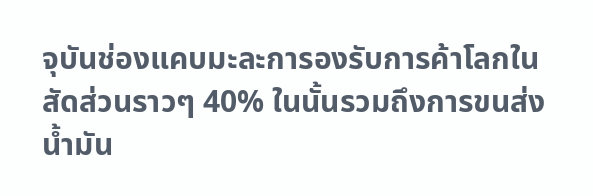จุบันช่องแคบมะละการองรับการค้าโลกในสัดส่วนราวๆ 40% ในนั้นรวมถึงการขนส่งน้ำมัน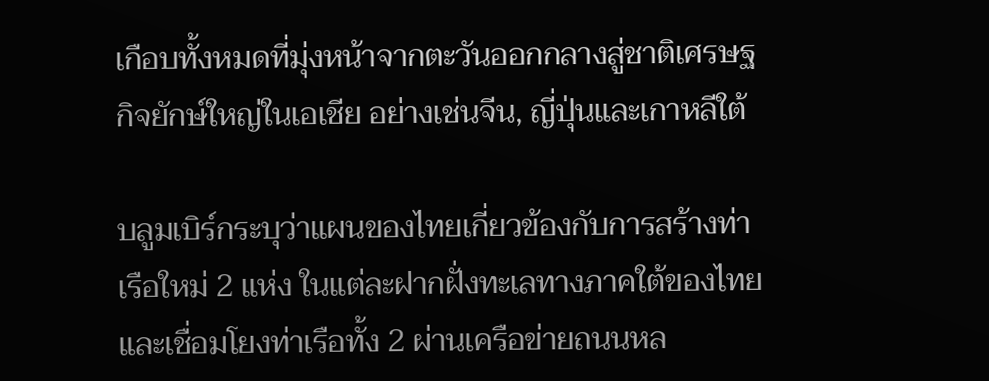เกือบทั้งหมดที่มุ่งหน้าจากตะวันออกกลางสู่ชาติเศรษฐกิจยักษ์ใหญ่ในเอเชีย อย่างเช่นจีน, ญี่ปุ่นและเกาหลีใต้

บลูมเบิร์กระบุว่าแผนของไทยเกี่ยวข้องกับการสร้างท่าเรือใหม่ 2 แห่ง ในแต่ละฝากฝั่งทะเลทางภาคใต้ของไทย และเชื่อมโยงท่าเรือทั้ง 2 ผ่านเครือข่ายถนนหล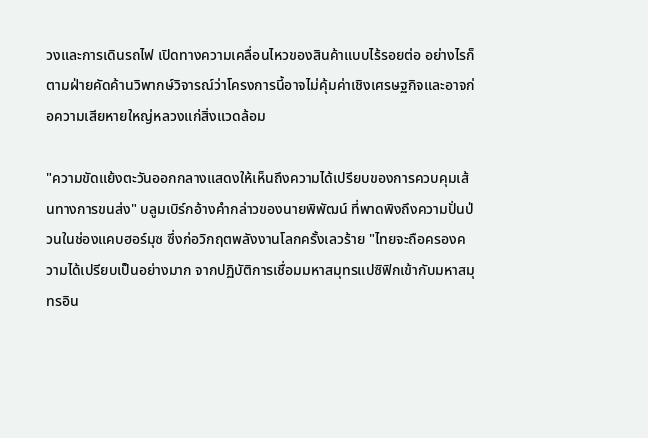วงและการเดินรถไฟ เปิดทางความเคลื่อนไหวของสินค้าแบบไร้รอยต่อ อย่างไรก็ตามฝ่ายคัดค้านวิพากษ์วิจารณ์ว่าโครงการนี้อาจไม่คุ้มค่าเชิงเศรษฐกิจและอาจก่อความเสียหายใหญ่หลวงแก่สิ่งแวดล้อม

"ความขัดแย้งตะวันออกกลางแสดงให้เห็นถึงความได้เปรียบของการควบคุมเส้นทางการขนส่ง" บลูมเบิร์กอ้างคำกล่าวของนายพิพัฒน์ ที่พาดพิงถึงความปั่นป่วนในช่องแคบฮอร์มุซ ซึ่งก่อวิกฤตพลังงานโลกครั้งเลวร้าย "ไทยจะถือครองความได้เปรียบเป็นอย่างมาก จากปฏิบัติการเชื่อมมหาสมุทรแปซิฟิกเข้ากับมหาสมุทรอิน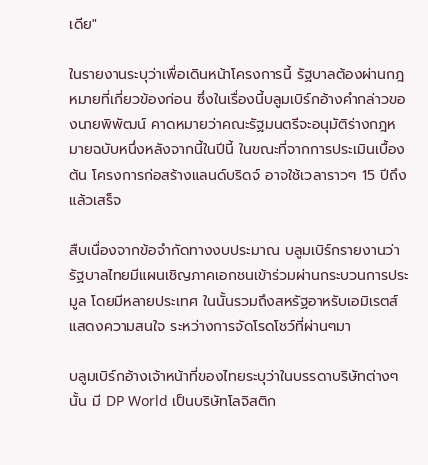เดีย"

ในรายงานระบุว่าเพื่อเดินหน้าโครงการนี้ รัฐบาลต้องผ่านกฎหมายที่เกี่ยวข้องก่อน ซึ่งในเรื่องนี้บลูมเบิร์กอ้างคำกล่าวของนายพิพัฒน์ คาดหมายว่าคณะรัฐมนตรีจะอนุมัติร่างกฎหมายฉบับหนึ่งหลังจากนี้ในปีนี้ ในขณะที่จากการประเมินเบื้องต้น โครงการก่อสร้างแลนด์บริดจ์ อาจใช้เวลาราวๆ 15 ปีถึงแล้วเสร็จ

สืบเนื่องจากข้อจำกัดทางงบประมาณ บลูมเบิร์กรายงานว่ารัฐบาลไทยมีแผนเชิญภาคเอกชนเข้าร่วมผ่านกระบวนการประมูล โดยมีหลายประเทศ ในนั้นรวมถึงสหรัฐอาหรับเอมิเรตส์แสดงความสนใจ ระหว่างการจัดโรดโชว์ที่ผ่านๆมา

บลูมเบิร์กอ้างเจ้าหน้าที่ของไทยระบุว่าในบรรดาบริษัทต่างๆนั้น มี DP World เป็นบริษัทโลจิสติก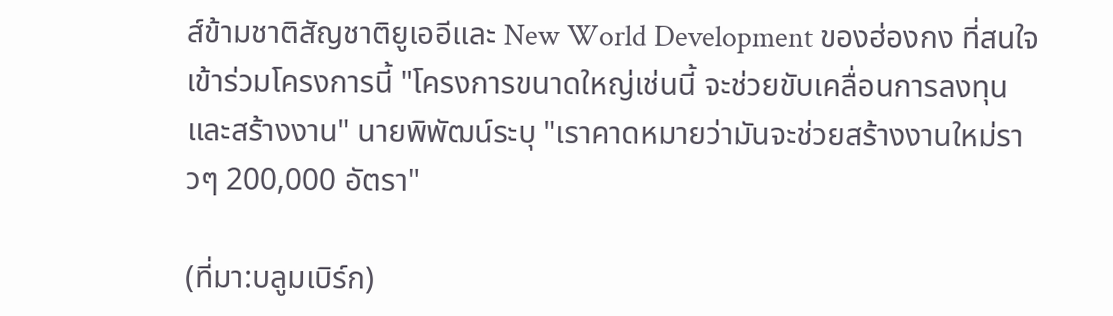ส์ข้ามชาติสัญชาติยูเออีและ New World Development ของฮ่องกง ที่สนใจเข้าร่วมโครงการนี้ "โครงการขนาดใหญ่เช่นนี้ จะช่วยขับเคลื่อนการลงทุนและสร้างงาน" นายพิพัฒน์ระบุ "เราคาดหมายว่ามันจะช่วยสร้างงานใหม่ราวๆ 200,000 อัตรา"

(ที่มา:บลูมเบิร์ก)